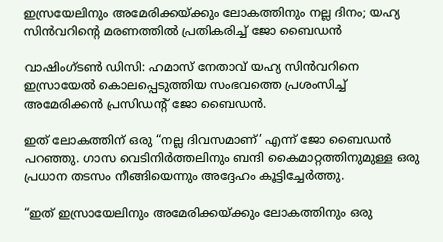ഇസ്രയേലിനും അമേരിക്കയ്ക്കും ലോകത്തിനും നല്ല ദിനം; യഹ്യ സിൻവറിന്‍റെ മരണത്തില്‍ പ്രതികരിച്ച്‌ ജോ ബൈഡൻ

വാഷിംഗ്ടണ്‍ ഡിസി: ഹമാസ് നേതാവ് യഹ്യ സിൻവറിനെ ഇസ്രായേല്‍ കൊലപ്പെടുത്തിയ സംഭവത്തെ പ്രശംസിച്ച്‌ അമേരിക്കൻ പ്രസിഡന്‍റ് ജോ ബൈഡൻ.

ഇത് ലോകത്തിന് ഒരു “നല്ല ദിവസമാണ്’ എന്ന് ജോ ബൈഡൻ പറഞ്ഞു. ഗാസ വെടിനിർത്തലിനും ബന്ദി കൈമാറ്റത്തിനുമുള്ള ഒരു പ്രധാന തടസം നീങ്ങിയെന്നും അദ്ദേഹം കൂട്ടിച്ചേർത്തു.

“ഇത് ഇസ്രായേലിനും അമേരിക്കയ്ക്കും ലോകത്തിനും ഒരു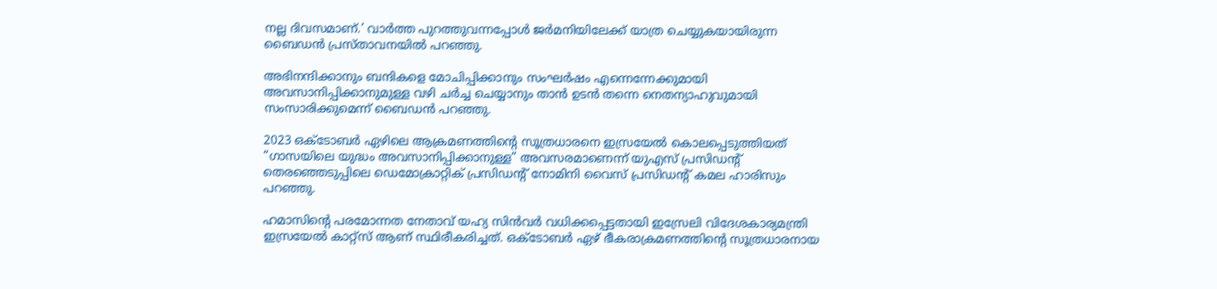നല്ല ദിവസമാണ്.’ വാർത്ത പുറത്തുവന്നപ്പോള്‍ ജർമനിയിലേക്ക് യാത്ര ചെയ്യുകയായിരുന്ന ബൈഡൻ പ്രസ്താവനയില്‍ പറഞ്ഞു.

അഭിനന്ദിക്കാനും ബന്ദികളെ മോചിപ്പിക്കാനും സംഘർഷം എന്നെന്നേക്കുമായി അവസാനിപ്പിക്കാനുമുള്ള വഴി ചർച്ച ചെയ്യാനും താൻ ഉടൻ തന്നെ നെതന്യാഹുവുമായി സംസാരിക്കുമെന്ന് ബൈഡൻ പറഞ്ഞു.

2023 ഒക്‌ടോബർ ഏഴിലെ ആക്രമണത്തിന്‍റെ സൂത്രധാരനെ ഇസ്രയേല്‍ കൊലപ്പെടുത്തിയത് “ഗാസയിലെ യുദ്ധം അവസാനിപ്പിക്കാനുള്ള” അവസരമാണെന്ന് യുഎസ് പ്രസിഡന്‍റ് തെരഞ്ഞെടുപ്പിലെ ഡെമോക്രാറ്റിക് പ്രസിഡന്‍റ് നോമിനി വൈസ് പ്രസിഡന്‍റ് കമല ഹാരിസും പറഞ്ഞു.

ഹമാസിന്‍റെ പരമോന്നത നേതാവ് യഹ്യ സിൻവർ വധിക്കപ്പെട്ടതായി ഇസ്രേലി വിദേശകാര്യമന്ത്രി ഇസ്രയേല്‍ കാറ്റ്സ് ആണ് സ്ഥിരീകരിച്ചത്. ഒക്‌ടോബർ ഏഴ് ഭീകരാക്രമണത്തിന്‍റെ സൂത്രധാരനായ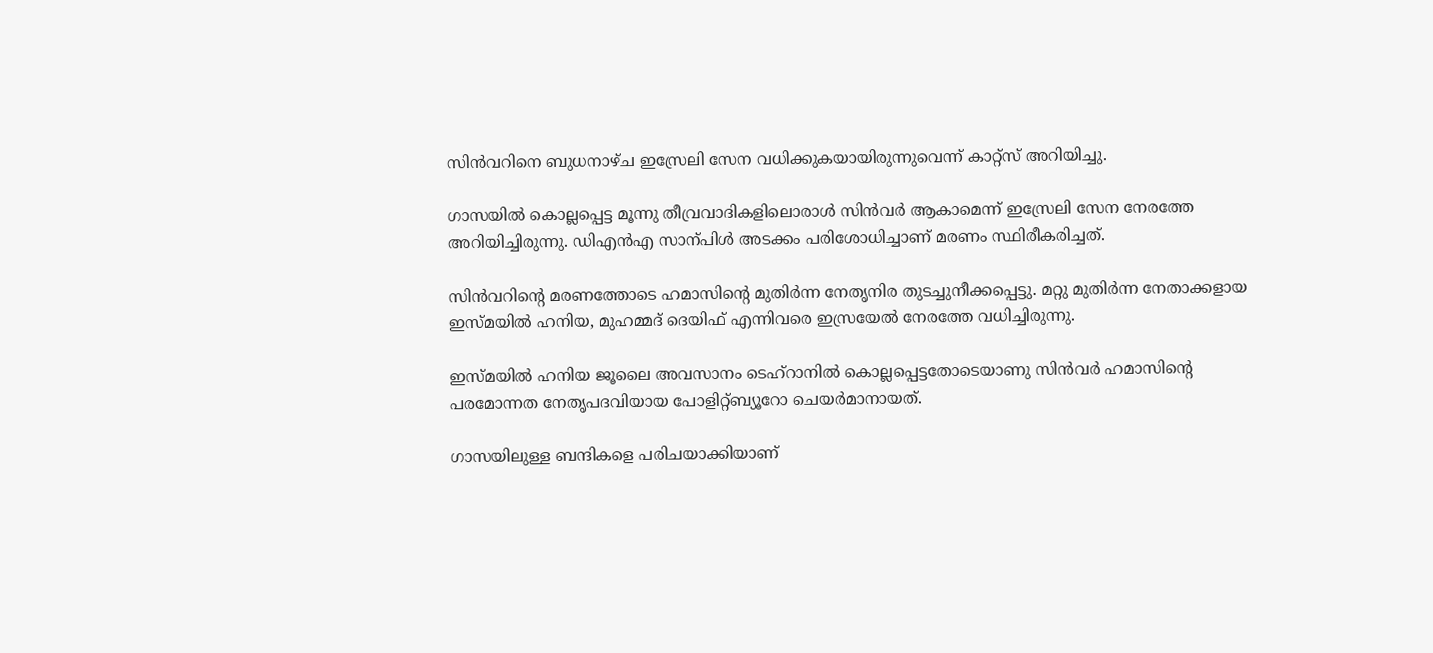സിൻവറിനെ ബുധനാഴ്ച ഇസ്രേലി സേന വധിക്കുകയായിരുന്നുവെന്ന് കാറ്റ്സ് അറിയിച്ചു.

ഗാസയില്‍ കൊല്ലപ്പെട്ട മൂന്നു തീവ്രവാദികളിലൊരാള്‍ സിൻവർ ആകാമെന്ന് ഇസ്രേലി സേന നേരത്തേ അറിയിച്ചിരുന്നു. ഡിഎൻഎ സാന്പിള്‍ അടക്കം പരിശോധിച്ചാണ് മരണം സ്ഥിരീകരിച്ചത്.

സിൻവറിന്‍റെ മരണത്തോടെ ഹമാസിന്‍റെ മുതിർന്ന നേതൃനിര തുടച്ചുനീക്കപ്പെട്ടു. മറ്റു മുതിർന്ന നേതാക്കളായ ഇസ്മയില്‍ ഹനിയ, മുഹമ്മദ് ദെയിഫ് എന്നിവരെ ഇസ്രയേല്‍ നേരത്തേ വധിച്ചിരുന്നു.

ഇസ്മയില്‍ ഹനിയ ജൂലൈ അവസാനം ടെഹ്റാനില്‍ കൊല്ലപ്പെട്ടതോടെയാണു സിൻവർ ഹമാസിന്‍റെ പരമോന്നത നേതൃപദവിയായ പോളിറ്റ്ബ്യൂറോ ചെയർമാനായത്.

ഗാസയിലുള്ള ബന്ദികളെ പരിചയാക്കിയാണ്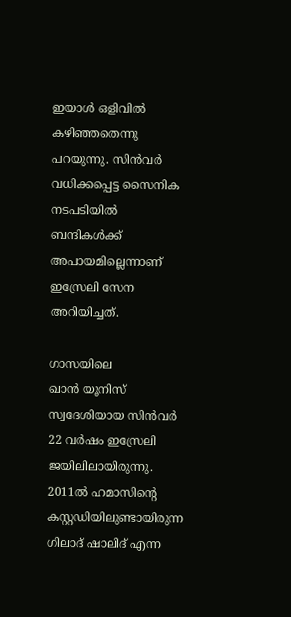ഇയാള്‍ ഒളിവില്‍ കഴിഞ്ഞതെന്നു പറയുന്നു. സിൻവർ വധിക്കപ്പെട്ട സൈനിക നടപടിയില്‍ ബന്ദികള്‍ക്ക് അപായമില്ലെന്നാണ് ഇസ്രേലി സേന അറിയിച്ചത്.

ഗാസയിലെ ഖാൻ‌ ‍യൂനിസ് സ്വദേശിയായ സിൻവർ 22 വർഷം ഇസ്രേലി ജയിലിലായിരുന്നു. 2011ല്‍ ഹമാസിന്‍റെ കസ്റ്റഡിയിലുണ്ടായിരുന്ന ഗിലാദ് ഷാലിദ് എന്ന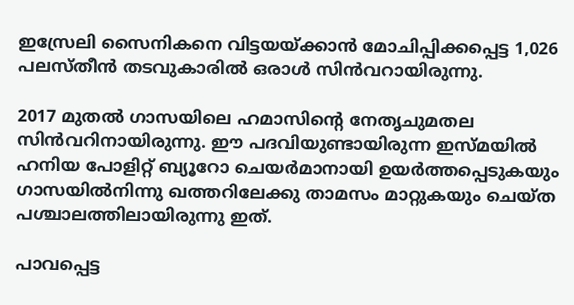ഇസ്രേലി സൈനികനെ വിട്ടയയ്ക്കാൻ മോചിപ്പിക്കപ്പെട്ട 1,026 പലസ്തീൻ തടവുകാരില്‍ ഒരാള്‍ സിൻവറായിരുന്നു.

2017 മുതല്‍ ഗാസയിലെ ഹമാസിന്‍റെ നേതൃചുമതല സിൻവറിനായിരുന്നു. ഈ പദവിയുണ്ടായിരുന്ന ഇസ്മയില്‍ ഹനിയ പോളിറ്റ് ബ്യൂറോ ചെയർമാനായി ഉയർത്തപ്പെടുകയും ഗാസയില്‍നിന്നു ഖത്തറിലേക്കു താമസം മാറ്റുകയും ചെയ്ത പശ്ചാലത്തിലായിരുന്നു ഇത്.

പാവപ്പെട്ട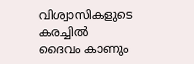വിശ്വാസികളുടെ കരച്ചിൽ ദൈവം കാണും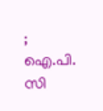; ഐ.പി. സി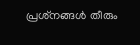പ്രശ്‌നങ്ങൾ തീരും